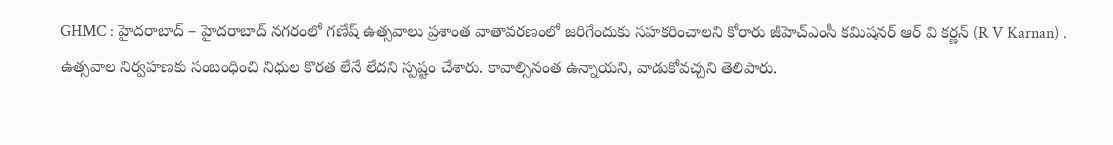GHMC : హైదరాబాద్ – హైదరాబాద్ నగరంలో గణేష్ ఉత్సవాలు ప్రశాంత వాతావరణంలో జరిగేందుకు సహకరించాలని కోరారు జీహెచ్ఎంసీ కమిషనర్ ఆర్ వి కర్ణన్ (R V Karnan) . ఉత్సవాల నిర్వహణకు సంబంధించి నిధుల కొరత లేనే లేదని స్పష్టం చేశారు. కావాల్సినంత ఉన్నాయని, వాడుకోవచ్చని తెలిపారు.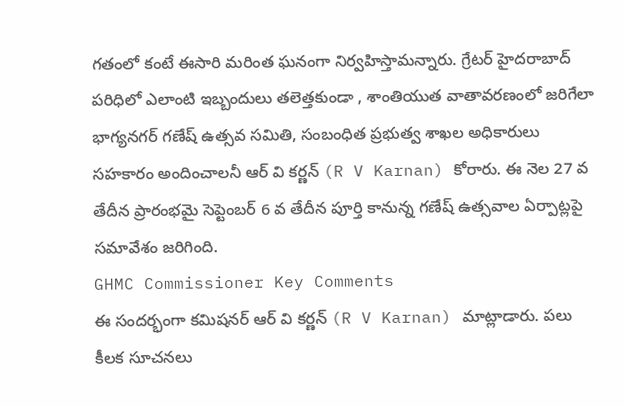గతంలో కంటే ఈసారి మరింత ఘనంగా నిర్వహిస్తామన్నారు. గ్రేటర్ హైదరాబాద్ పరిధిలో ఎలాంటి ఇబ్బందులు తలెత్తకుండా , శాంతియుత వాతావరణంలో జరిగేలా భాగ్యనగర్ గణేష్ ఉత్సవ సమితి, సంబంధిత ప్రభుత్వ శాఖల అధికారులు సహకారం అందించాలనీ ఆర్ వి కర్ణన్ (R V Karnan) కోరారు. ఈ నెల 27 వ తేదీన ప్రారంభమై సెప్టెంబర్ 6 వ తేదీన పూర్తి కానున్న గణేష్ ఉత్సవాల ఏర్పాట్లపై సమావేశం జరిగింది.
GHMC Commissioner Key Comments
ఈ సందర్భంగా కమిషనర్ ఆర్ వి కర్ణన్ (R V Karnan) మాట్లాడారు. పలు కీలక సూచనలు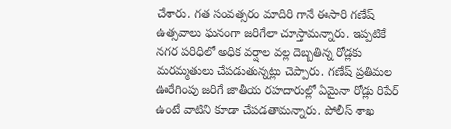చేశారు. గత సంవత్సరం మాదిరి గానే ఈసారి గణేష్ ఉత్సవాలు ఘనంగా జరిగేలా చూస్తామన్నారు. ఇప్పటికే నగర పరిధిలో అధిక వర్షాల వల్ల దెబ్బతిన్న రోడ్లకు మరమ్మతులు చేపడుతున్నట్లు చెప్పారు. గణేష్ ప్రతిమల ఊరేగింపు జరిగే జాతీయ రహదారుల్లో ఏమైనా రోడ్లు రిపేర్ ఉంటే వాటిని కూడా చేపడతామన్నారు. పోలీస్ శాఖ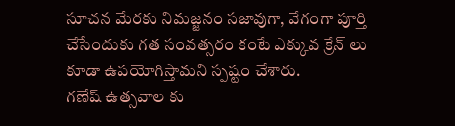సూచన మేరకు నిమజ్జనం సజావుగా, వేగంగా పూర్తి చేసేందుకు గత సంవత్సరం కంటే ఎక్కువ క్రేన్ లు కూడా ఉపయోగిస్తామని స్పష్టం చేశారు.
గణేష్ ఉత్సవాల కు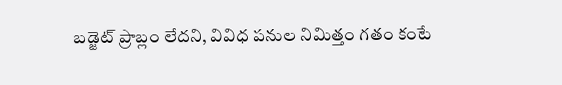బడ్జెట్ ప్రాబ్లం లేదని, వివిధ పనుల నిమిత్తం గతం కంటే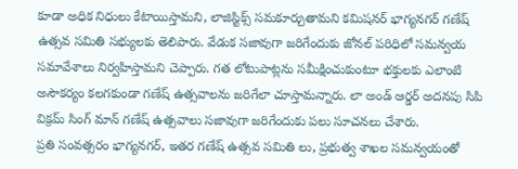కూడా అధిక నిధులు కేటాయిస్తామని, లాజిస్టిక్స్ సమకూర్చుతామని కమిషనర్ భాగ్యనగర్ గణేష్ ఉత్సవ సమితి సభ్యులకు తెలిపారు. వేడుక సజావుగా జరిగేందుకు జోనల్ పరిధిలో సమన్వయ సమావేశాలు నిర్వహిస్తామని చెప్పారు. గత లోటుపాట్లను సమీక్షించుకుంటూ భక్తులకు ఎలాంటి అసౌకర్యం కలగకుండా గణేష్ ఉత్సవాలను జరిగేలా చూస్తామన్నారు. లా అండ్ ఆర్డర్ అదనపు సిపి విక్రమ్ సింగ్ మాన్ గణేష్ ఉత్సవాలు సజావుగా జరిగేందుకు పలు సూచనలు చేశారు.
ప్రతి సంవత్సరం భాగ్యనగర్, ఇతర గణేష్ ఉత్సవ సమితి లు, ప్రభుత్వ శాఖల సమన్వయంతో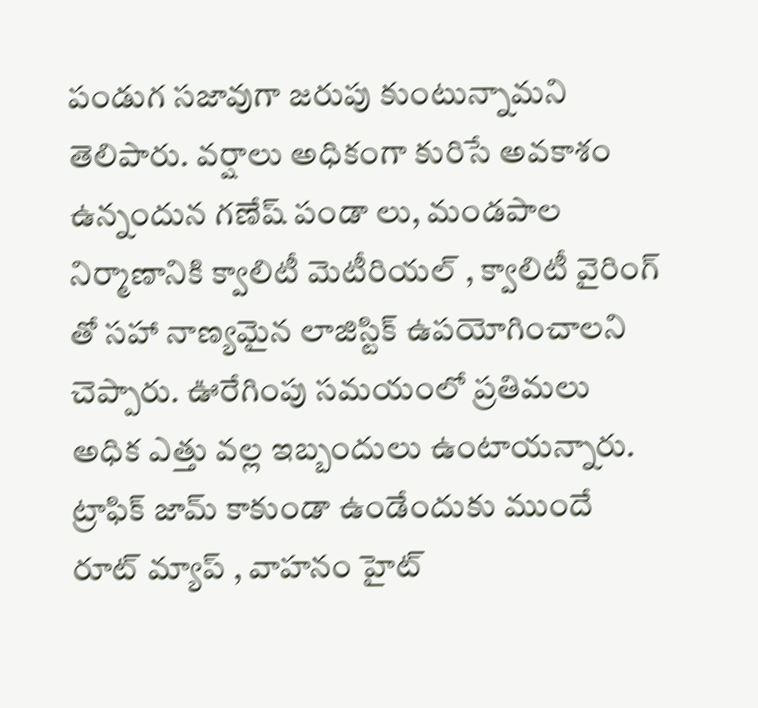పండుగ సజావుగా జరుపు కుంటున్నామని తెలిపారు. వర్షాలు అధికంగా కురిసే అవకాశం ఉన్నందున గణేష్ పండా లు, మండపాల నిర్మాణానికి క్వాలిటీ మెటీరియల్ , క్వాలిటీ వైరింగ్ తో సహా నాణ్యమైన లాజిస్టిక్ ఉపయోగించాలని చెప్పారు. ఊరేగింపు సమయంలో ప్రతిమలు అధిక ఎత్తు వల్ల ఇబ్బందులు ఉంటాయన్నారు. ట్రాఫిక్ జామ్ కాకుండా ఉండేందుకు ముందే రూట్ మ్యాప్ , వాహనం హైట్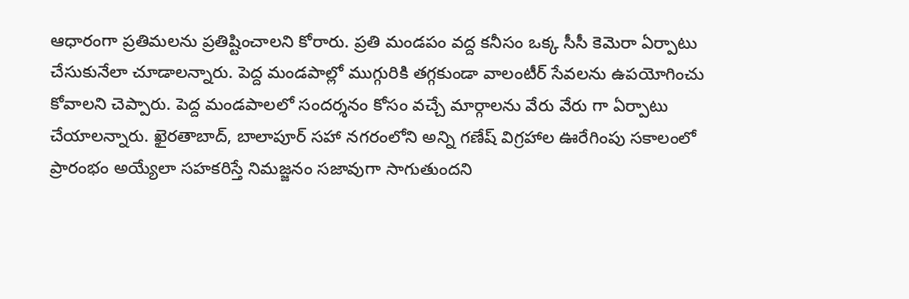ఆధారంగా ప్రతిమలను ప్రతిష్టించాలని కోరారు. ప్రతి మండపం వద్ద కనీసం ఒక్క సీసీ కెమెరా ఏర్పాటు చేసుకునేలా చూడాలన్నారు. పెద్ద మండపాల్లో ముగ్గురికి తగ్గకుండా వాలంటీర్ సేవలను ఉపయోగించు కోవాలని చెప్పారు. పెద్ద మండపాలలో సందర్శనం కోసం వచ్చే మార్గాలను వేరు వేరు గా ఏర్పాటు చేయాలన్నారు. ఖైరతాబాద్, బాలాపూర్ సహా నగరంలోని అన్ని గణేష్ విగ్రహాల ఊరేగింపు సకాలంలో ప్రారంభం అయ్యేలా సహకరిస్తే నిమజ్జనం సజావుగా సాగుతుందని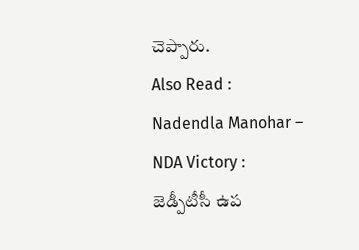చెప్పారు.
Also Read : Nadendla Manohar – NDA Victory : జెడ్పీటీసీ ఉప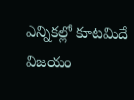ఎన్నికల్లో కూటమిదే విజయం